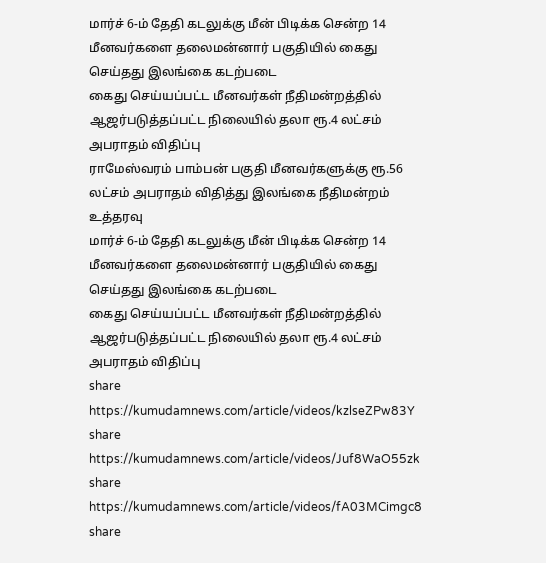மார்ச் 6-ம் தேதி கடலுக்கு மீன் பிடிக்க சென்ற 14 மீனவர்களை தலைமன்னார் பகுதியில் கைது செய்தது இலங்கை கடற்படை
கைது செய்யப்பட்ட மீனவர்கள் நீதிமன்றத்தில் ஆஜர்படுத்தப்பட்ட நிலையில் தலா ரூ.4 லட்சம் அபராதம் விதிப்பு
ராமேஸ்வரம் பாம்பன் பகுதி மீனவர்களுக்கு ரூ.56 லட்சம் அபராதம் விதித்து இலங்கை நீதிமன்றம் உத்தரவு
மார்ச் 6-ம் தேதி கடலுக்கு மீன் பிடிக்க சென்ற 14 மீனவர்களை தலைமன்னார் பகுதியில் கைது செய்தது இலங்கை கடற்படை
கைது செய்யப்பட்ட மீனவர்கள் நீதிமன்றத்தில் ஆஜர்படுத்தப்பட்ட நிலையில் தலா ரூ.4 லட்சம் அபராதம் விதிப்பு
share
https://kumudamnews.com/article/videos/kzlseZPw83Y
share
https://kumudamnews.com/article/videos/Juf8WaO55zk
share
https://kumudamnews.com/article/videos/fA03MCimgc8
share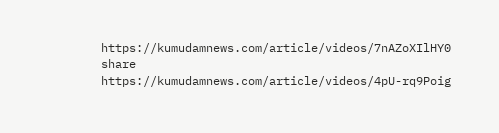https://kumudamnews.com/article/videos/7nAZoXIlHY0
share
https://kumudamnews.com/article/videos/4pU-rq9Poig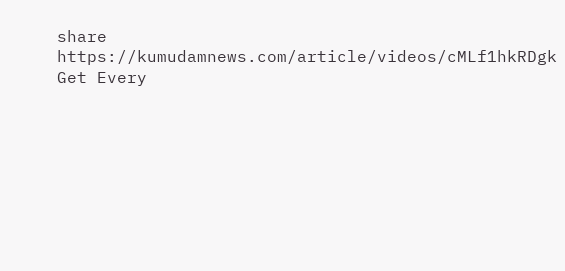share
https://kumudamnews.com/article/videos/cMLf1hkRDgk
Get Every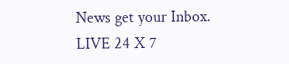News get your Inbox.
LIVE 24 X 7